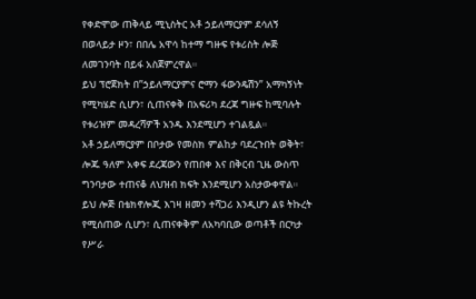የቀድሞው ጠቅላይ ሚኒስትር አቶ ኃይለማርያም ደሳለኝ በወላይታ ዞን፣ በበሌ አዋሳ ከተማ ግዙፍ የቱሪስት ሎጅ ለመገንባት በይፋ አስጀምረዋል።
ይህ ፕሮጀክት በ”ኃይለማርያምና ሮማን ፋውንዴሽን” አማካኝነት የሚካሄድ ሲሆን፣ ሲጠናቀቅ በአፍሪካ ደረጃ ግዙፍ ከሚባሉት የቱሪዝም መዳረሻዎች አንዱ እንደሚሆን ተገልጿል።
አቶ ኃይለማርያም በቦታው የመስክ ምልከታ ባደረጉበት ወቅት፣ ሎጁ ዓለም አቀፍ ደረጃውን የጠበቀ እና በቅርብ ጊዜ ውስጥ ግንባታው ተጠናቆ ለህዝብ ክፍት እንደሚሆን አስታውቀዋል።
ይህ ሎጅ በቴክኖሎጂ እገዛ ዘመን ተሻጋሪ እንዲሆን ልዩ ትኩረት የሚሰጠው ሲሆን፣ ሲጠናቀቅም ለአካባቢው ወጣቶች በርካታ የሥራ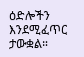ዕድሎችን እንደሚፈጥር ታውቋል።